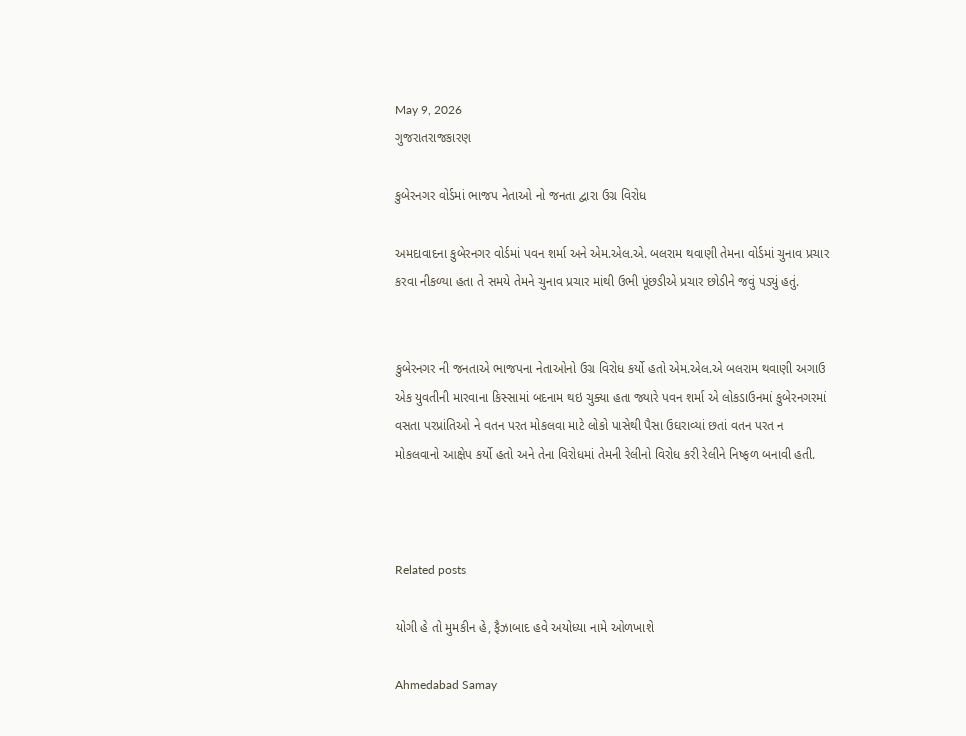May 9, 2026
ગુજરાતરાજકારણ

કુબેરનગર વોર્ડમાં ભાજપ નેતાઓ નો જનતા દ્વારા ઉગ્ર વિરોધ

અમદાવાદના કુબેરનગર વોર્ડમાં પવન શર્મા અને એમ.એલ.એ. બલરામ થવાણી તેમના વોર્ડમાં ચુનાવ પ્રચાર કરવા નીકળ્યા હતા તે સમયે તેમને ચુનાવ પ્રચાર માંથી ઉભી પૂંછડીએ પ્રચાર છોડીને જવું પડ્યું હતું.


કુબેરનગર ની જનતાએ ભાજપના નેતાઓનો ઉગ્ર વિરોધ કર્યો હતો એમ.એલ.એ બલરામ થવાણી અગાઉ એક યુવતીની મારવાના કિસ્સામાં બદનામ થઇ ચુક્યા હતા જ્યારે પવન શર્મા એ લોકડાઉનમાં કુબેરનગરમાં વસતા પરપ્રાંતિઓ ને વતન પરત મોકલવા માટે લોકો પાસેથી પૈસા ઉઘરાવ્યાં છતાં વતન પરત ન મોકલવાનો આક્ષેપ કર્યો હતો અને તેના વિરોધમાં તેમની રેલીનો વિરોધ કરી રેલીને નિષ્ફળ બનાવી હતી.



Related posts

યોગી હે તો મુમકીન હે, ફૈઝાબાદ હવે અયોધ્યા નામે ઓળખાશે

Ahmedabad Samay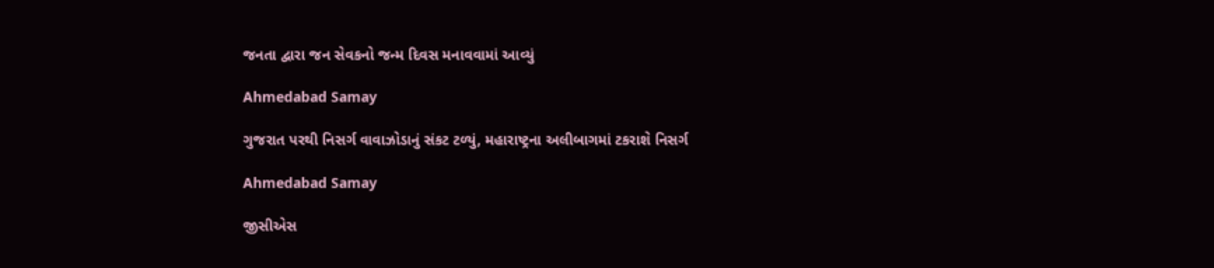જનતા દ્વારા જન સેવકનો જન્મ દિવસ મનાવવામાં આવ્યું

Ahmedabad Samay

ગુજરાત પરથી નિસર્ગ વાવાઝોડાનું સંકટ ટળ્યું, મહારાષ્ટ્રના અલીબાગમાં ટકરાશે નિસર્ગ

Ahmedabad Samay

જીસીએસ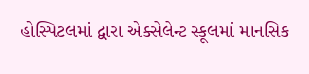હોસ્પિટલમાં દ્વારા એક્સેલેન્ટ સ્કૂલમાં માનસિક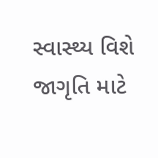સ્વાસ્થ્ય વિશે જાગૃતિ માટે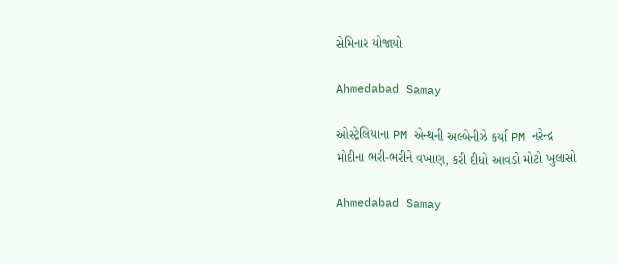સેમિનાર યોજાયો

Ahmedabad Samay

ઓસ્ટ્રેલિયાના PM એન્થની અલ્બેનીઝે કર્યા PM નરેન્દ્ર મોદીના ભરી-ભરીને વખાણ, કરી દીધો આવડો મોટો ખુલાસો

Ahmedabad Samay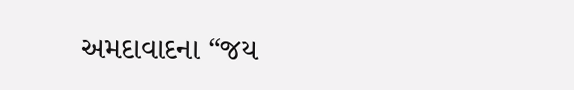અમદાવાદના “જય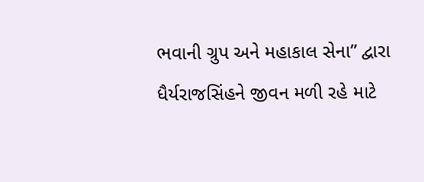ભવાની ગ્રુપ અને મહાકાલ સેના” દ્વારા ધૈર્યરાજસિંહને જીવન મળી રહે માટે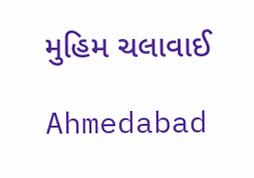મુહિમ ચલાવાઈ

Ahmedabad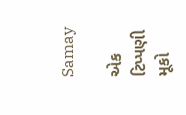Samay

એક ટિપ્પણી મૂકો